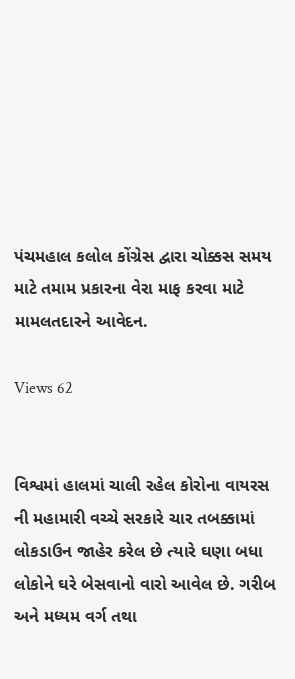પંચમહાલ કલોલ કોંગ્રેસ દ્વારા ચોક્કસ સમય માટે તમામ પ્રકારના વેરા માફ કરવા માટે મામલતદારને આવેદન.

Views 62


વિશ્વમાં હાલમાં ચાલી રહેલ કોરોના વાયરસ ની મહામારી વચ્ચે સરકારે ચાર તબક્કામાં લોકડાઉન જાહેર કરેલ છે ત્યારે ઘણા બધા લોકોને ઘરે બેસવાનો વારો આવેલ છે. ગરીબ અને મધ્યમ વર્ગ તથા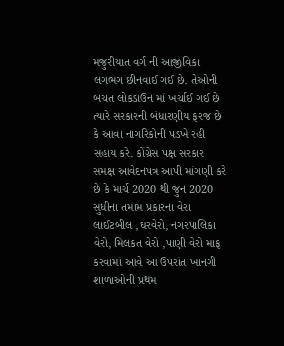મજુરીયાત વર્ગ ની આજીવિકા લગભગ છીનવાઈ ગઈ છે. તેઓની બચત લોકડાઉન માં ખર્ચાઈ ગઈ છે ત્યારે સરકારની બંધારણીય ફરજ છે કે આવા નાગરિકોની પડખે રહી સહાય કરે. કોંગ્રેસ પક્ષ સરકાર સમક્ષ આવેદનપત્ર આપી માંગણી કરે છે કે માર્ચ 2020 થી જુન 2020 સુધીના તમામ પ્રકારના વેરા લાઈટબીલ ,ઘરવેરો, નગરપાલિકા વેરો, મિલકત વેરો ,પાણી વેરો માફ કરવામાં આવે આ ઉપરાંત ખાનગી શાળાઓની પ્રથમ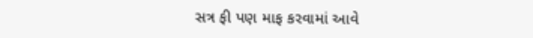સત્ર ફી પણ માફ કરવામાં આવે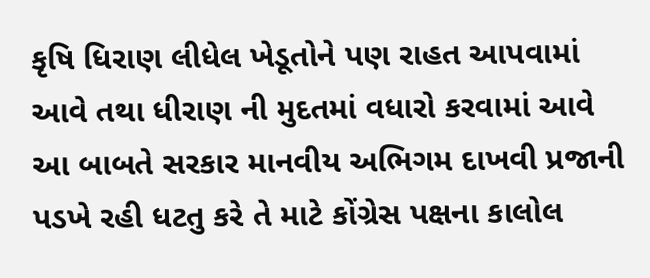કૃષિ ધિરાણ લીધેલ ખેડૂતોને પણ રાહત આપવામાં આવે તથા ધીરાણ ની મુદતમાં વધારો કરવામાં આવે આ બાબતે સરકાર માનવીય અભિગમ દાખવી પ્રજાની પડખે રહી ધટતુ કરે તે માટે કોંગ્રેસ પક્ષના કાલોલ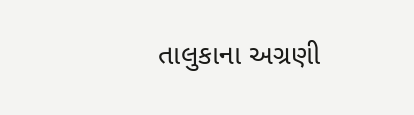તાલુકાના અગ્રણી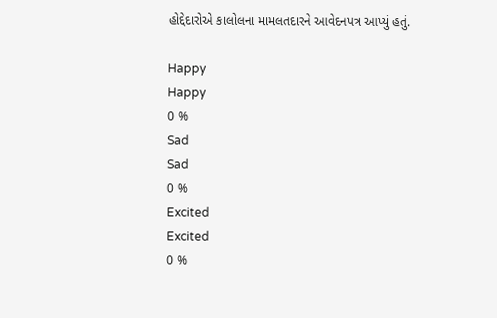હોદ્દેદારોએ કાલોલના મામલતદારને આવેદનપત્ર આપ્યું હતું.

Happy
Happy
0 %
Sad
Sad
0 %
Excited
Excited
0 %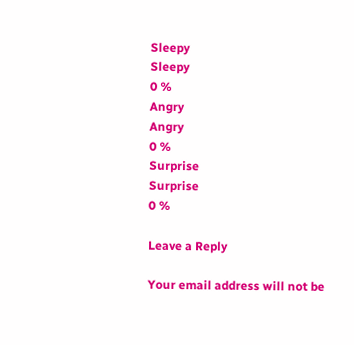Sleepy
Sleepy
0 %
Angry
Angry
0 %
Surprise
Surprise
0 %

Leave a Reply

Your email address will not be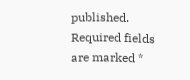published. Required fields are marked *